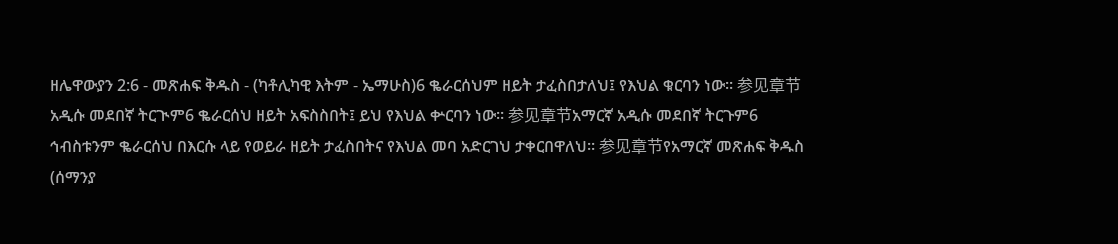ዘሌዋውያን 2:6 - መጽሐፍ ቅዱስ - (ካቶሊካዊ እትም - ኤማሁስ)6 ቈራርሰህም ዘይት ታፈስበታለህ፤ የእህል ቁርባን ነው። 参见章节አዲሱ መደበኛ ትርጒም6 ቈራርሰህ ዘይት አፍስስበት፤ ይህ የእህል ቍርባን ነው። 参见章节አማርኛ አዲሱ መደበኛ ትርጉም6 ኅብስቱንም ቈራርሰህ በእርሱ ላይ የወይራ ዘይት ታፈስበትና የእህል መባ አድርገህ ታቀርበዋለህ። 参见章节የአማርኛ መጽሐፍ ቅዱስ (ሰማንያ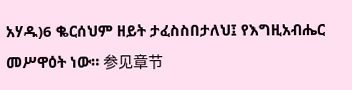አሃዱ)6 ቈርሰህም ዘይት ታፈስስበታለህ፤ የእግዚአብሔር መሥዋዕት ነው። 参见章节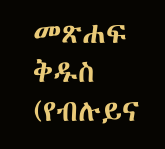መጽሐፍ ቅዱስ (የብሉይና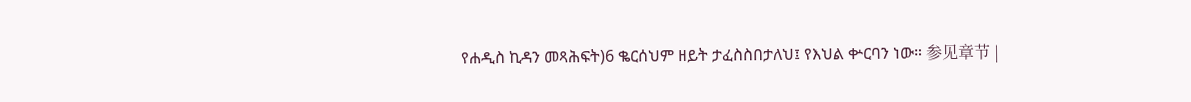የሐዲስ ኪዳን መጻሕፍት)6 ቈርሰህም ዘይት ታፈስስበታለህ፤ የእህል ቍርባን ነው። 参见章节 |